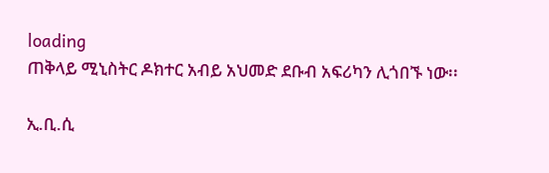loading
ጠቅላይ ሚኒስትር ዶክተር አብይ አህመድ ደቡብ አፍሪካን ሊጎበኙ ነው፡፡

ኢ.ቢ.ሲ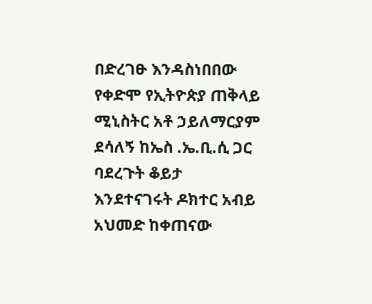በድረገፁ እንዳስነበበው የቀድሞ የኢትዮጵያ ጠቅላይ ሚኒስትር አቶ ኃይለማርያም ደሳለኝ ከኤስ .ኤ.ቢ.ሲ ጋር ባደረጉት ቆይታ እንደተናገሩት ዶክተር አብይ አህመድ ከቀጠናው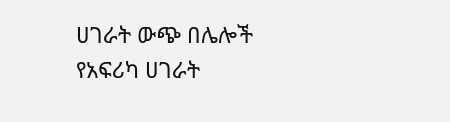ሀገራት ውጭ በሌሎች የአፍሪካ ሀገራት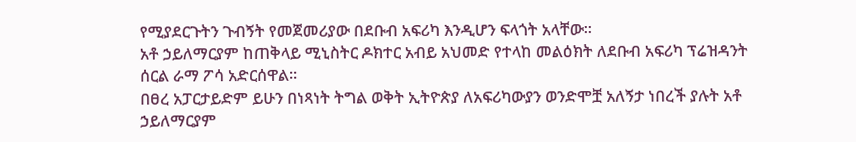የሚያደርጉትን ጉብኝት የመጀመሪያው በደቡብ አፍሪካ እንዲሆን ፍላጎት አላቸው፡፡
አቶ ኃይለማርያም ከጠቅላይ ሚኒስትር ዶክተር አብይ አህመድ የተላከ መልዕክት ለደቡብ አፍሪካ ፕሬዝዳንት ሰርል ራማ ፖሳ አድርሰዋል፡፡
በፀረ አፓርታይድም ይሁን በነጻነት ትግል ወቅት ኢትዮጵያ ለአፍሪካውያን ወንድሞቿ አለኝታ ነበረች ያሉት አቶ ኃይለማርያም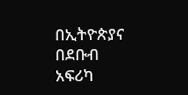በኢትዮጵያና በደቡብ አፍሪካ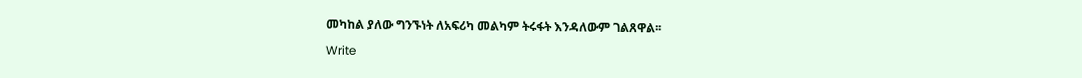መካከል ያለው ግንኙነት ለአፍሪካ መልካም ትሩፋት እንዳለውም ገልጸዋል፡፡

Write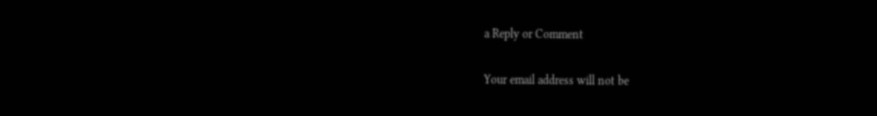a Reply or Comment

Your email address will not be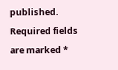published. Required fields are marked *